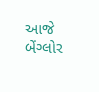આજે બેંગ્લોર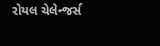રોયલ ચેલેન્જર્સ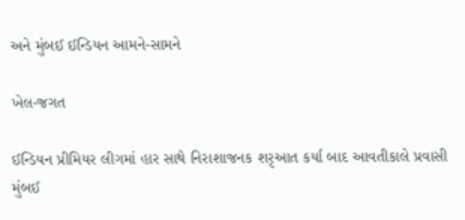અને મુંબઈ ઈન્ડિયન આમને-સામને

ખેલ-જગત

ઈન્ડિયન પ્રીમિયર લીગમાં હાર સાથે નિરાશાજનક શરૃઆત કર્યા બાદ આવતીકાલે પ્રવાસી મુંબઈ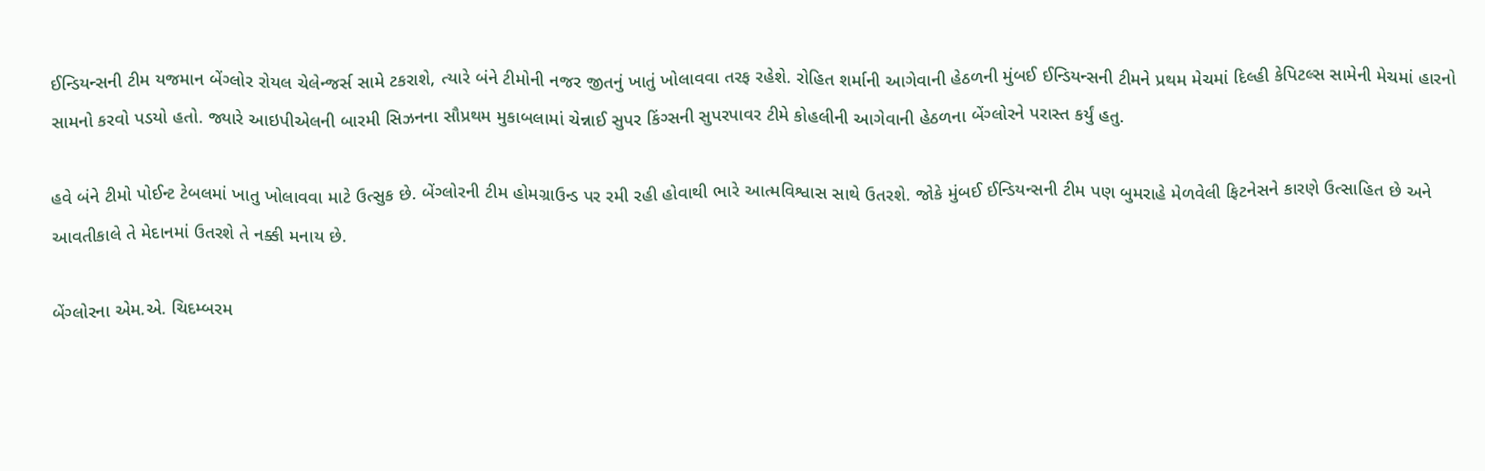ઈન્ડિયન્સની ટીમ યજમાન બેંગ્લોર રોયલ ચેલેન્જર્સ સામે ટકરાશે, ત્યારે બંને ટીમોની નજર જીતનું ખાતું ખોલાવવા તરફ રહેશે. રોહિત શર્માની આગેવાની હેઠળની મુંબઈ ઈન્ડિયન્સની ટીમને પ્રથમ મેચમાં દિલ્હી કેપિટલ્સ સામેની મેચમાં હારનો સામનો કરવો પડયો હતો. જ્યારે આઇપીએલની બારમી સિઝનના સૌપ્રથમ મુકાબલામાં ચેન્નાઈ સુપર કિંગ્સની સુપરપાવર ટીમે કોહલીની આગેવાની હેઠળના બેંગ્લોરને પરાસ્ત કર્યું હતુ.

હવે બંને ટીમો પોઈન્ટ ટેબલમાં ખાતુ ખોલાવવા માટે ઉત્સુક છે. બેંગ્લોરની ટીમ હોમગ્રાઉન્ડ પર રમી રહી હોવાથી ભારે આત્મવિશ્વાસ સાથે ઉતરશે. જોકે મુંબઈ ઈન્ડિયન્સની ટીમ પણ બુમરાહે મેળવેલી ફિટનેસને કારણે ઉત્સાહિત છે અને આવતીકાલે તે મેદાનમાં ઉતરશે તે નક્કી મનાય છે.

બેંગ્લોરના એમ.એ. ચિદમ્બરમ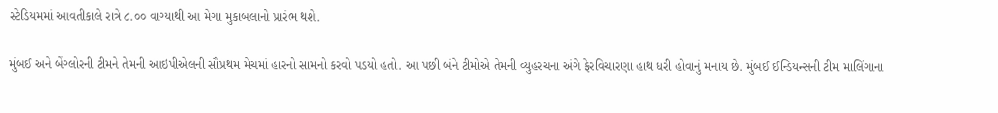સ્ટેડિયમમાં આવતીકાલે રાત્રે ૮.૦૦ વાગ્યાથી આ મેગા મુકાબલાનો પ્રારંભ થશે.

મુંબઈ અને બેંગ્લોરની ટીમને તેમની આઇપીએલની સૌપ્રથમ મેચમાં હારનો સામનો કરવો પડયો હતો. આ પછી બંને ટીમોએ તેમની વ્યુહરચના અંગે ફેરવિચારણા હાથ ધરી હોવાનું મનાય છે. મુંબઈ ઈન્ડિયન્સની ટીમ માલિંગાના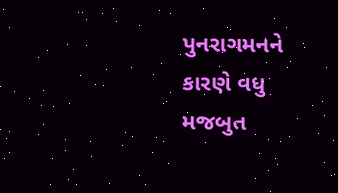પુનરાગમનને કારણે વધુ મજબુત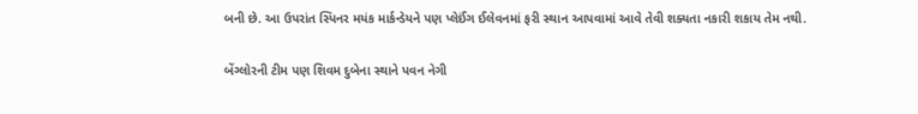બની છે. આ ઉપરાંત સ્પિનર મયંક માર્કન્ડેયને પણ પ્લેઈંગ ઈલેવનમાં ફરી સ્થાન આપવામાં આવે તેવી શક્યતા નકારી શકાય તેમ નથી.

બેંગ્લોરની ટીમ પણ શિવમ દુબેના સ્થાને પવન નેગી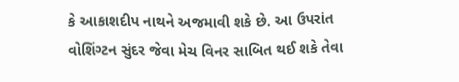કે આકાશદીપ નાથને અજમાવી શકે છે. આ ઉપરાંત વોશિંગ્ટન સુંદર જેવા મેચ વિનર સાબિત થઈ શકે તેવા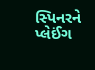સ્પિનરને પ્લેઈંગ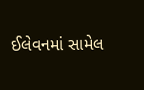ઈલેવનમાં સામેલ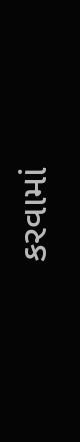કરવામાં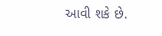આવી શકે છે.